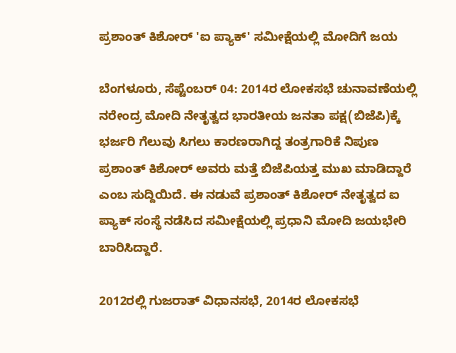ಪ್ರಶಾಂತ್ ಕಿಶೋರ್ 'ಐ ಪ್ಯಾಕ್' ಸಮೀಕ್ಷೆಯಲ್ಲಿ ಮೋದಿಗೆ ಜಯ

ಬೆಂಗಳೂರು, ಸೆಪ್ಟೆಂಬರ್ 04: 2014ರ ಲೋಕಸಭೆ ಚುನಾವಣೆಯಲ್ಲಿ ನರೇಂದ್ರ ಮೋದಿ ನೇತೃತ್ವದ ಭಾರತೀಯ ಜನತಾ ಪಕ್ಷ(ಬಿಜೆಪಿ)ಕ್ಕೆ ಭರ್ಜರಿ ಗೆಲುವು ಸಿಗಲು ಕಾರಣರಾಗಿದ್ದ ತಂತ್ರಗಾರಿಕೆ ನಿಪುಣ ಪ್ರಶಾಂತ್ ಕಿಶೋರ್ ಅವರು ಮತ್ತೆ ಬಿಜೆಪಿಯತ್ತ ಮುಖ ಮಾಡಿದ್ದಾರೆ ಎಂಬ ಸುದ್ದಿಯಿದೆ. ಈ ನಡುವೆ ಪ್ರಶಾಂತ್ ಕಿಶೋರ್ ನೇತೃತ್ವದ ಐ ಪ್ಯಾಕ್ ಸಂಸ್ಥೆ ನಡೆಸಿದ ಸಮೀಕ್ಷೆಯಲ್ಲಿ ಪ್ರಧಾನಿ ಮೋದಿ ಜಯಭೇರಿ ಬಾರಿಸಿದ್ದಾರೆ.

2012ರಲ್ಲಿ ಗುಜರಾತ್ ವಿಧಾನಸಭೆ, 2014ರ ಲೋಕಸಭೆ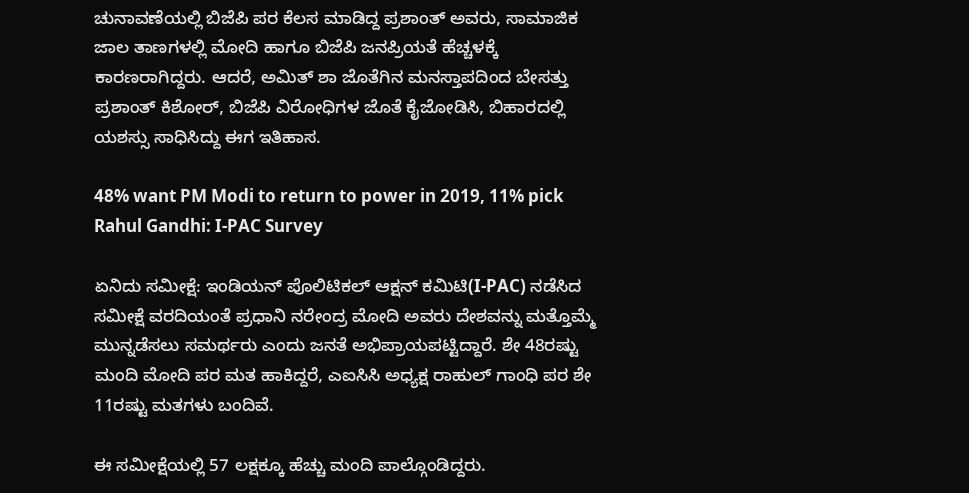ಚುನಾವಣೆಯಲ್ಲಿ ಬಿಜೆಪಿ ಪರ ಕೆಲಸ ಮಾಡಿದ್ದ ಪ್ರಶಾಂತ್ ಅವರು, ಸಾಮಾಜಿಕ ಜಾಲ ತಾಣಗಳಲ್ಲಿ ಮೋದಿ ಹಾಗೂ ಬಿಜೆಪಿ ಜನಪ್ರಿಯತೆ ಹೆಚ್ಚಳಕ್ಕೆ ಕಾರಣರಾಗಿದ್ದರು. ಆದರೆ, ಅಮಿತ್ ಶಾ ಜೊತೆಗಿನ ಮನಸ್ತಾಪದಿಂದ ಬೇಸತ್ತು ಪ್ರಶಾಂತ್ ಕಿಶೋರ್, ಬಿಜೆಪಿ ವಿರೋಧಿಗಳ ಜೊತೆ ಕೈಜೋಡಿಸಿ, ಬಿಹಾರದಲ್ಲಿ ಯಶಸ್ಸು ಸಾಧಿಸಿದ್ದು ಈಗ ಇತಿಹಾಸ.

48% want PM Modi to return to power in 2019, 11% pick Rahul Gandhi: I-PAC Survey

ಏನಿದು ಸಮೀಕ್ಷೆ: ಇಂಡಿಯನ್ ಪೊಲಿಟಿಕಲ್ ಆಕ್ಷನ್ ಕಮಿಟಿ(I-PAC) ನಡೆಸಿದ ಸಮೀಕ್ಷೆ ವರದಿಯಂತೆ ಪ್ರಧಾನಿ ನರೇಂದ್ರ ಮೋದಿ ಅವರು ದೇಶವನ್ನು ಮತ್ತೊಮ್ಮೆ ಮುನ್ನಡೆಸಲು ಸಮರ್ಥರು ಎಂದು ಜನತೆ ಅಭಿಪ್ರಾಯಪಟ್ಟಿದ್ದಾರೆ. ಶೇ 48ರಷ್ಟು ಮಂದಿ ಮೋದಿ ಪರ ಮತ ಹಾಕಿದ್ದರೆ, ಎಐಸಿಸಿ ಅಧ್ಯಕ್ಷ ರಾಹುಲ್ ಗಾಂಧಿ ಪರ ಶೇ 11ರಷ್ಟು ಮತಗಳು ಬಂದಿವೆ.

ಈ ಸಮೀಕ್ಷೆಯಲ್ಲಿ 57 ಲಕ್ಷಕ್ಕೂ ಹೆಚ್ಚು ಮಂದಿ ಪಾಲ್ಗೊಂಡಿದ್ದರು.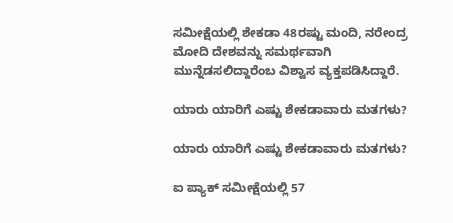ಸಮೀಕ್ಷೆಯಲ್ಲಿ ಶೇಕಡಾ 48ರಷ್ಟು ಮಂದಿ, ನರೇಂದ್ರ ಮೋದಿ ದೇಶವನ್ನು ಸಮರ್ಥವಾಗಿ ಮುನ್ನೆಡಸಲಿದ್ದಾರೆಂಬ ವಿಶ್ವಾಸ ವ್ಯಕ್ತಪಡಿಸಿದ್ದಾರೆ.

ಯಾರು ಯಾರಿಗೆ ಎಷ್ಟು ಶೇಕಡಾವಾರು ಮತಗಳು?

ಯಾರು ಯಾರಿಗೆ ಎಷ್ಟು ಶೇಕಡಾವಾರು ಮತಗಳು?

ಐ ಪ್ಯಾಕ್ ಸಮೀಕ್ಷೆಯಲ್ಲಿ 57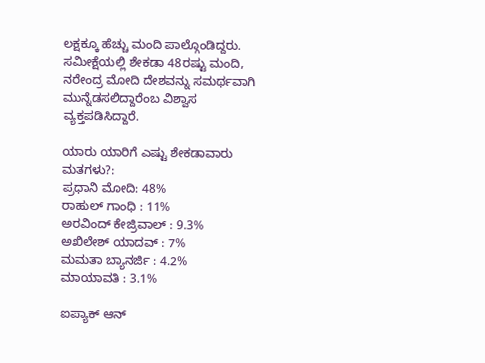ಲಕ್ಷಕ್ಕೂ ಹೆಚ್ಚು ಮಂದಿ ಪಾಲ್ಗೊಂಡಿದ್ದರು. ಸಮೀಕ್ಷೆಯಲ್ಲಿ ಶೇಕಡಾ 48ರಷ್ಟು ಮಂದಿ, ನರೇಂದ್ರ ಮೋದಿ ದೇಶವನ್ನು ಸಮರ್ಥವಾಗಿ ಮುನ್ನೆಡಸಲಿದ್ದಾರೆಂಬ ವಿಶ್ವಾಸ ವ್ಯಕ್ತಪಡಿಸಿದ್ದಾರೆ.

ಯಾರು ಯಾರಿಗೆ ಎಷ್ಟು ಶೇಕಡಾವಾರು ಮತಗಳು?:
ಪ್ರಧಾನಿ ಮೋದಿ: 48%
ರಾಹುಲ್ ಗಾಂಧಿ : 11%
ಅರವಿಂದ್ ಕೇಜ್ರಿವಾಲ್ : 9.3%
ಅಖಿಲೇಶ್ ಯಾದವ್ : 7%
ಮಮತಾ ಬ್ಯಾನರ್ಜಿ : 4.2%
ಮಾಯಾವತಿ : 3.1%

ಐಪ್ಯಾಕ್ ಆನ್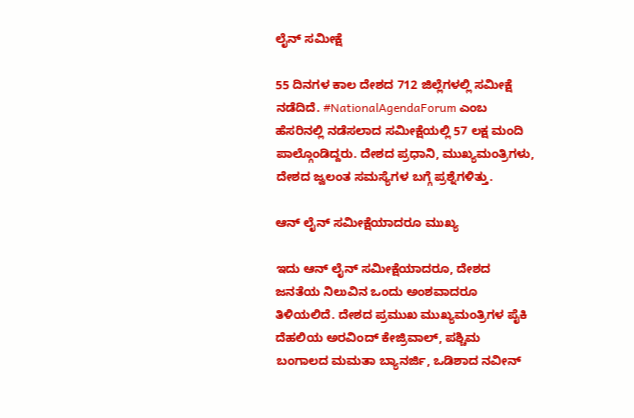ಲೈನ್ ಸಮೀಕ್ಷೆ

55 ದಿನಗಳ ಕಾಲ ದೇಶದ 712 ಜಿಲ್ಲೆಗಳಲ್ಲಿ ಸಮೀಕ್ಷೆ ನಡೆದಿದೆ. #NationalAgendaForum ಎಂಬ ಹೆಸರಿನಲ್ಲಿ ನಡೆಸಲಾದ ಸಮೀಕ್ಷೆಯಲ್ಲಿ 57 ಲಕ್ಷ ಮಂದಿ ಪಾಲ್ಗೊಂಡಿದ್ದರು. ದೇಶದ ಪ್ರಧಾನಿ, ಮುಖ್ಯಮಂತ್ರಿಗಳು, ದೇಶದ ಜ್ವಲಂತ ಸಮಸ್ಯೆಗಳ ಬಗ್ಗೆ ಪ್ರಶ್ನೆಗಳಿತ್ತು.

ಆನ್ ಲೈನ್ ಸಮೀಕ್ಷೆಯಾದರೂ ಮುಖ್ಯ

ಇದು ಆನ್ ಲೈನ್ ಸಮೀಕ್ಷೆಯಾದರೂ, ದೇಶದ ಜನತೆಯ ನಿಲುವಿನ ಒಂದು ಅಂಶವಾದರೂ ತಿಳಿಯಲಿದೆ. ದೇಶದ ಪ್ರಮುಖ ಮುಖ್ಯಮಂತ್ರಿಗಳ ಪೈಕಿ ದೆಹಲಿಯ ಅರವಿಂದ್ ಕೇಜ್ರಿವಾಲ್, ಪಶ್ಚಿಮ ಬಂಗಾಲದ ಮಮತಾ ಬ್ಯಾನರ್ಜಿ, ಒಡಿಶಾದ ನವೀನ್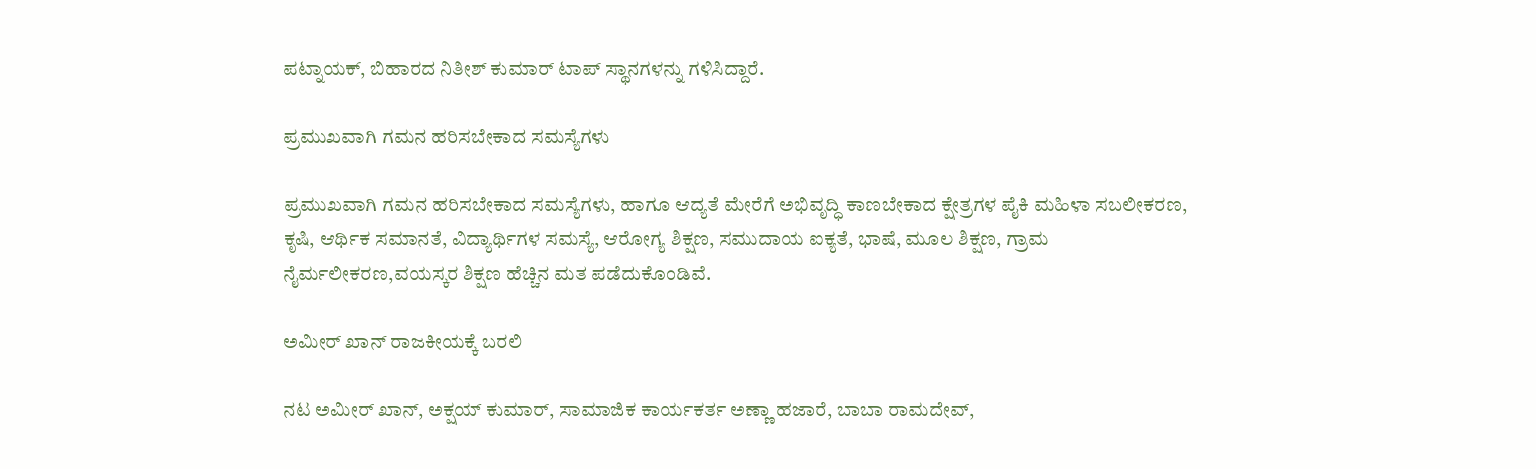ಪಟ್ನಾಯಕ್, ಬಿಹಾರದ ನಿತೀಶ್ ಕುಮಾರ್ ಟಾಪ್ ಸ್ಥಾನಗಳನ್ನು ಗಳಿಸಿದ್ದಾರೆ.

ಪ್ರಮುಖವಾಗಿ ಗಮನ ಹರಿಸಬೇಕಾದ ಸಮಸ್ಯೆಗಳು

ಪ್ರಮುಖವಾಗಿ ಗಮನ ಹರಿಸಬೇಕಾದ ಸಮಸ್ಯೆಗಳು, ಹಾಗೂ ಆದ್ಯತೆ ಮೇರೆಗೆ ಅಭಿವೃದ್ಧಿ ಕಾಣಬೇಕಾದ ಕ್ಷೇತ್ರಗಳ ಪೈಕಿ ಮಹಿಳಾ ಸಬಲೀಕರಣ, ಕೃಷಿ, ಆರ್ಥಿಕ ಸಮಾನತೆ, ವಿದ್ಯಾರ್ಥಿಗಳ ಸಮಸ್ಯೆ, ಆರೋಗ್ಯ ಶಿಕ್ಷಣ, ಸಮುದಾಯ ಐಕ್ಯತೆ, ಭಾಷೆ, ಮೂಲ ಶಿಕ್ಷಣ, ಗ್ರಾಮ ನೈರ್ಮಲೀಕರಣ,ವಯಸ್ಕರ ಶಿಕ್ಷಣ ಹೆಚ್ಚಿನ ಮತ ಪಡೆದುಕೊಂಡಿವೆ.

ಅಮೀರ್ ಖಾನ್ ರಾಜಕೀಯಕ್ಕೆ ಬರಲಿ

ನಟ ಅಮೀರ್ ಖಾನ್, ಅಕ್ಷಯ್ ಕುಮಾರ್, ಸಾಮಾಜಿಕ ಕಾರ್ಯಕರ್ತ ಅಣ್ಣಾ ಹಜಾರೆ, ಬಾಬಾ ರಾಮದೇವ್,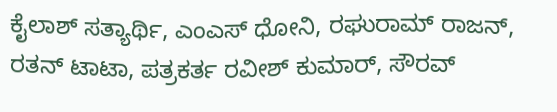ಕೈಲಾಶ್ ಸತ್ಯಾರ್ಥಿ, ಎಂಎಸ್ ಧೋನಿ, ರಘುರಾಮ್ ರಾಜನ್, ರತನ್ ಟಾಟಾ, ಪತ್ರಕರ್ತ ರವೀಶ್ ಕುಮಾರ್, ಸೌರವ್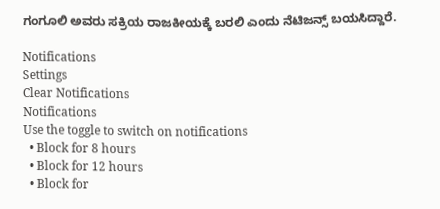ಗಂಗೂಲಿ ಅವರು ಸಕ್ರಿಯ ರಾಜಕೀಯಕ್ಕೆ ಬರಲಿ ಎಂದು ನೆಟಿಜನ್ಸ್ ಬಯಸಿದ್ದಾರೆ.

Notifications
Settings
Clear Notifications
Notifications
Use the toggle to switch on notifications
  • Block for 8 hours
  • Block for 12 hours
  • Block for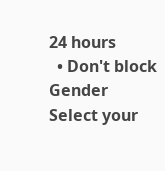24 hours
  • Don't block
Gender
Select your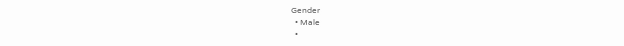Gender
  • Male
  •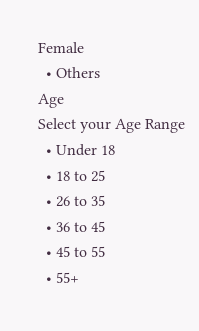Female
  • Others
Age
Select your Age Range
  • Under 18
  • 18 to 25
  • 26 to 35
  • 36 to 45
  • 45 to 55
  • 55+